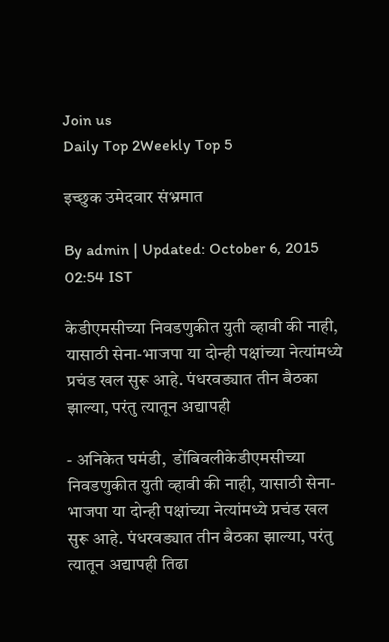Join us
Daily Top 2Weekly Top 5

इच्छुक उमेदवार संभ्रमात

By admin | Updated: October 6, 2015 02:54 IST

केडीएमसीच्या निवडणुकीत युती व्हावी की नाही, यासाठी सेना-भाजपा या दोन्ही पक्षांच्या नेत्यांमध्ये प्रचंड खल सुरू आहे. पंधरवड्यात तीन बैठका झाल्या, परंतु त्यातून अद्यापही

- अनिकेत घमंडी,  डोंबिवलीकेडीएमसीच्या निवडणुकीत युती व्हावी की नाही, यासाठी सेना-भाजपा या दोन्ही पक्षांच्या नेत्यांमध्ये प्रचंड खल सुरू आहे. पंधरवड्यात तीन बैठका झाल्या, परंतु त्यातून अद्यापही तिढा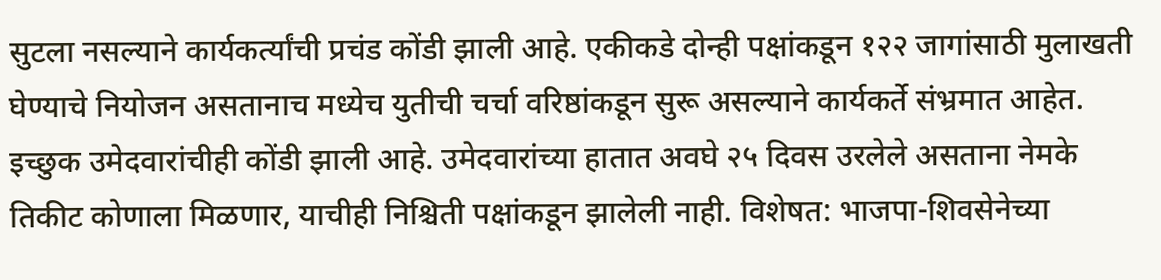सुटला नसल्याने कार्यकर्त्यांची प्रचंड कोंडी झाली आहे. एकीकडे दोन्ही पक्षांकडून १२२ जागांसाठी मुलाखती घेण्याचे नियोजन असतानाच मध्येच युतीची चर्चा वरिष्ठांकडून सुरू असल्याने कार्यकर्ते संभ्रमात आहेत. इच्छुक उमेदवारांचीही कोंडी झाली आहे. उमेदवारांच्या हातात अवघे २५ दिवस उरलेले असताना नेमके तिकीट कोणाला मिळणार, याचीही निश्चिती पक्षांकडून झालेली नाही. विशेषत: भाजपा-शिवसेनेच्या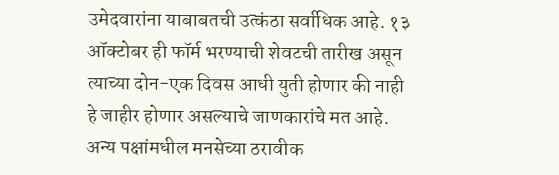उमेदवारांना याबाबतची उत्कंठा सर्वाधिक आहे. १३ ऑक्टोबर ही फॉर्म भरण्याची शेवटची तारीख असून त्याच्या दोन-एक दिवस आधी युती होणार की नाही हे जाहीर होणार असल्याचे जाणकारांचे मत आहे. अन्य पक्षांमधील मनसेच्या ठरावीक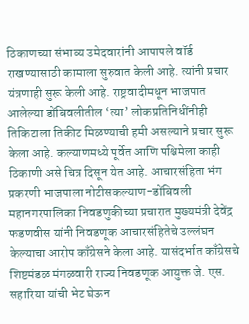ठिकाणच्या संभाव्य उमेदवारांनी आपापले वॉर्ड राखण्यासाठी कामाला सुरुवात केली आहे. त्यांनी प्रचार यंत्रणाही सुरू केली आहे. राष्ट्रवादीमधून भाजपात आलेल्या डोंबिवलीतील ‘त्या’ लोकप्रतिनिधींनीही तिकिटाला तिकीट मिळण्याची हमी असल्याने प्रचार सुरू केला आहे. कल्याणमध्ये पूर्वेत आणि पश्चिमेला काही ठिकाणी असे चित्र दिसून येत आहे. आचारसंहिता भंग प्रकरणी भाजपाला नोटीसकल्याण-डोंबिवली महानगरपालिका निवडणुकीच्या प्रचारात मुख्यमंत्री देवेंद्र फडणवीस यांनी निवडणूक आचारसंहितेचे उल्लंघन केल्याचा आरोप काँग्रेसने केला आहे. यासंदर्भात काँग्रेसचे शिष्टमंडळ मंगळवारी राज्य निवडणूक आयुक्त जे. एस. सहारिया यांची भेट घेऊन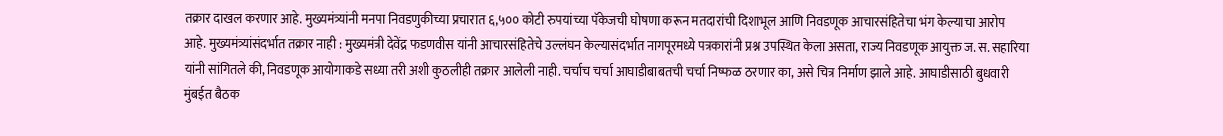तक्रार दाखल करणार आहे. मुख्यमंत्र्यांनी मनपा निवडणुकीच्या प्रचारात ६,५०० कोटी रुपयांच्या पॅकेजची घोषणा करून मतदारांची दिशाभूल आणि निवडणूक आचारसंहितेचा भंग केल्याचा आरोप आहे. मुख्यमंत्र्यांसंदर्भात तक्रार नाही : मुख्यमंत्री देवेंद्र फडणवीस यांनी आचारसंहितेचे उल्लंघन केल्यासंदर्भात नागपूरमध्ये पत्रकारांनी प्रश्न उपस्थित केला असता, राज्य निवडणूक आयुक्त ज. स. सहारिया यांनी सांगितले की, निवडणूक आयोगाकडे सध्या तरी अशी कुठलीही तक्रार आलेली नाही. चर्चाच चर्चा आघाडीबाबतची चर्चा निष्फळ ठरणार का, असे चित्र निर्माण झाले आहे. आघाडीसाठी बुधवारी मुंबईत बैठक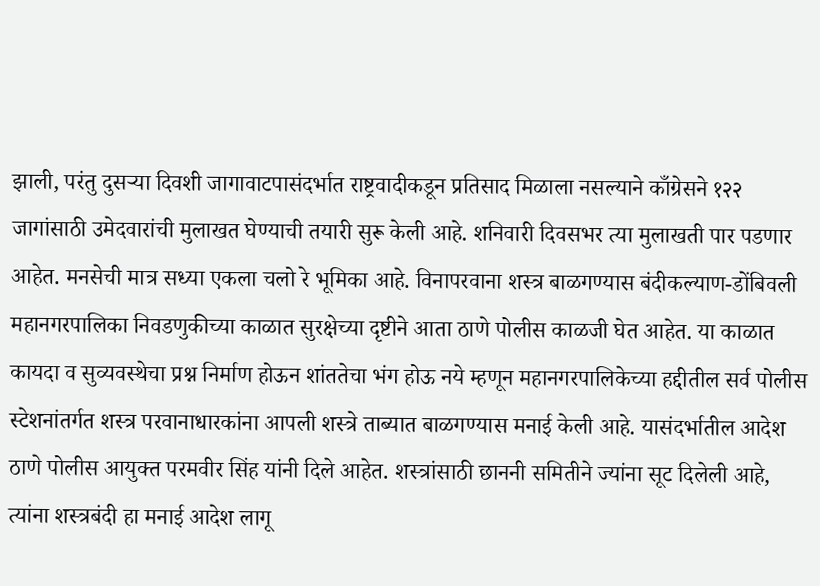झाली, परंतु दुसऱ्या दिवशी जागावाटपासंदर्भात राष्ट्रवादीकडून प्रतिसाद मिळाला नसल्याने काँग्रेसने १२२ जागांसाठी उमेदवारांची मुलाखत घेण्याची तयारी सुरू केली आहे. शनिवारी दिवसभर त्या मुलाखती पार पडणार आहेत. मनसेची मात्र सध्या एकला चलो रे भूमिका आहे. विनापरवाना शस्त्र बाळगण्यास बंदीकल्याण-डोंबिवली महानगरपालिका निवडणुकीच्या काळात सुरक्षेच्या दृष्टीने आता ठाणे पोलीस काळजी घेत आहेत. या काळात कायदा व सुव्यवस्थेचा प्रश्न निर्माण होऊन शांततेचा भंग होऊ नये म्हणून महानगरपालिकेच्या हद्दीतील सर्व पोलीस स्टेशनांतर्गत शस्त्र परवानाधारकांना आपली शस्त्रे ताब्यात बाळगण्यास मनाई केली आहे. यासंदर्भातील आदेश ठाणे पोलीस आयुक्त परमवीर सिंह यांनी दिले आहेत. शस्त्रांसाठी छाननी समितीने ज्यांना सूट दिलेली आहे, त्यांना शस्त्रबंदी हा मनाई आदेश लागू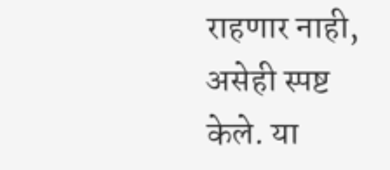राहणार नाही, असेही स्पष्ट केले. या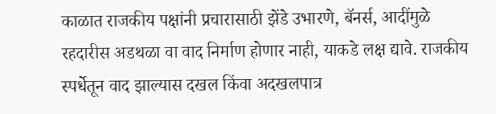काळात राजकीय पक्षांनी प्रचारासाठी झेंडे उभारणे, बॅनर्स, आदींमुळे रहदारीस अडथळा वा वाद निर्माण होणार नाही, याकडे लक्ष द्यावे. राजकीय स्पर्धेतून वाद झाल्यास दखल किंवा अदखलपात्र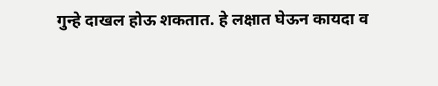गुन्हे दाखल होऊ शकतात. हे लक्षात घेऊन कायदा व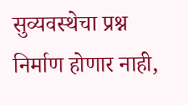सुव्यवस्थेचा प्रश्न निर्माण होणार नाही,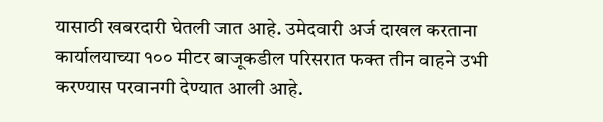यासाठी खबरदारी घेतली जात आहे. उमेदवारी अर्ज दाखल करताना कार्यालयाच्या १०० मीटर बाजूकडील परिसरात फक्त तीन वाहने उभी करण्यास परवानगी देण्यात आली आहे.